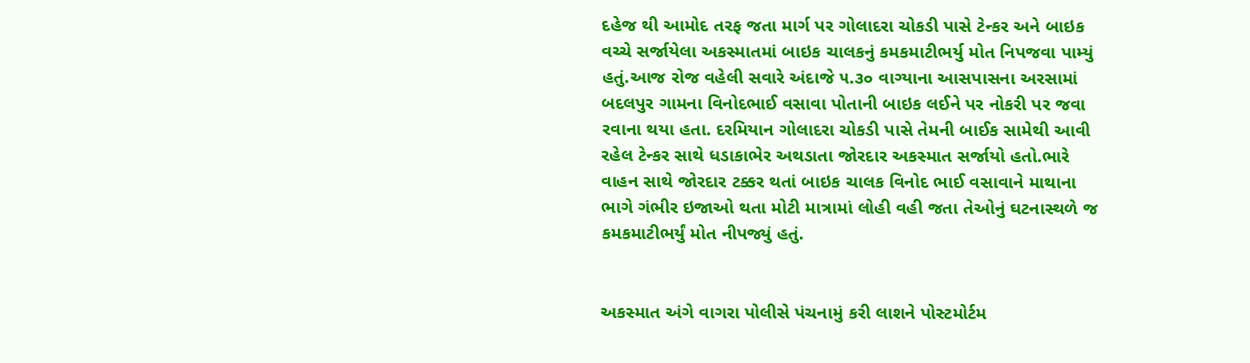દહેજ થી આમોદ તરફ જતા માર્ગ પર ગોલાદરા ચોકડી પાસે ટેન્કર અને બાઇક વચ્ચે સર્જાયેલા અકસ્માતમાં બાઇક ચાલકનું કમકમાટીભર્યુ મોત નિપજવા પામ્યું હતું.આજ રોજ વહેલી સવારે અંદાજે ૫.૩૦ વાગ્યાના આસપાસના અરસામાં બદલપુર ગામના વિનોદભાઈ વસાવા પોતાની બાઇક લઈને પર નોકરી પર જવા રવાના થયા હતા. દરમિયાન ગોલાદરા ચોકડી પાસે તેમની બાઈક સામેથી આવી રહેલ ટેન્કર સાથે ધડાકાભેર અથડાતા જોરદાર અકસ્માત સર્જાયો હતો.ભારે વાહન સાથે જોરદાર ટક્કર થતાં બાઇક ચાલક વિનોદ ભાઈ વસાવાને માથાના ભાગે ગંભીર ઇજાઓ થતા મોટી માત્રામાં લોહી વહી જતા તેઓનું ઘટનાસ્થળે જ કમકમાટીભર્યું મોત નીપજ્યું હતું.


અકસ્માત અંગે વાગરા પોલીસે પંચનામું કરી લાશને પોસ્ટમોર્ટમ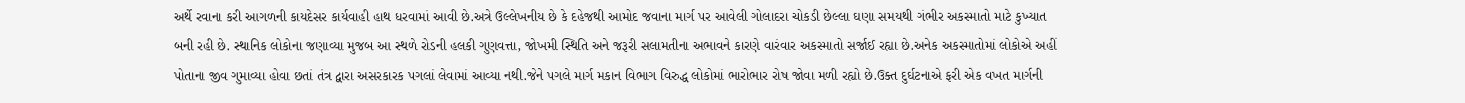અર્થે રવાના કરી આગળની કાયદેસર કાર્યવાહી હાથ ધરવામાં આવી છે.અત્રે ઉલ્લેખનીય છે કે દહેજથી આમોદ જવાના માર્ગ પર આવેલી ગોલાદરા ચોકડી છેલ્લા ઘણા સમયથી ગંભીર અકસ્માતો માટે કુખ્યાત બની રહી છે. સ્થાનિક લોકોના જણાવ્યા મુજબ આ સ્થળે રોડની હલકી ગુણવત્તા, જોખમી સ્થિતિ અને જરૂરી સલામતીના અભાવને કારણે વારંવાર અકસ્માતો સર્જાઈ રહ્યા છે.અનેક અકસ્માતોમાં લોકોએ અહીં પોતાના જીવ ગુમાવ્યા હોવા છતાં તંત્ર દ્વારા અસરકારક પગલાં લેવામાં આવ્યા નથી.જેને પગલે માર્ગ મકાન વિભાગ વિરુદ્ધ લોકોમાં ભારોભાર રોષ જોવા મળી રહ્યો છે.ઉક્ત દુર્ઘટનાએ ફરી એક વખત માર્ગની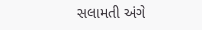સલામતી અંગે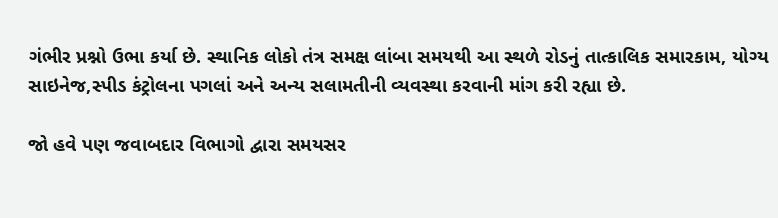ગંભીર પ્રશ્નો ઉભા કર્યા છે. સ્થાનિક લોકો તંત્ર સમક્ષ લાંબા સમયથી આ સ્થળે રોડનું તાત્કાલિક સમારકામ, યોગ્ય સાઇનેજ,સ્પીડ કંટ્રોલના પગલાં અને અન્ય સલામતીની વ્યવસ્થા કરવાની માંગ કરી રહ્યા છે.

જો હવે પણ જવાબદાર વિભાગો દ્વારા સમયસર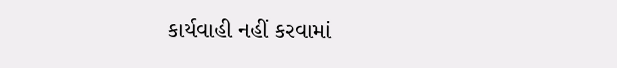કાર્યવાહી નહીં કરવામાં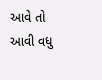આવે તો આવી વધુ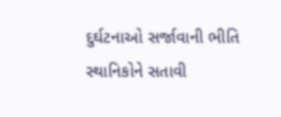દુર્ઘટનાઓ સર્જાવાની ભીતિ સ્થાનિકોને સતાવી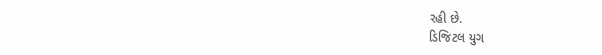રહી છે.
ડિજિટલ યુગ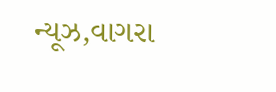ન્યૂઝ,વાગરા